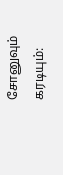சோனுவும் கரடியும்: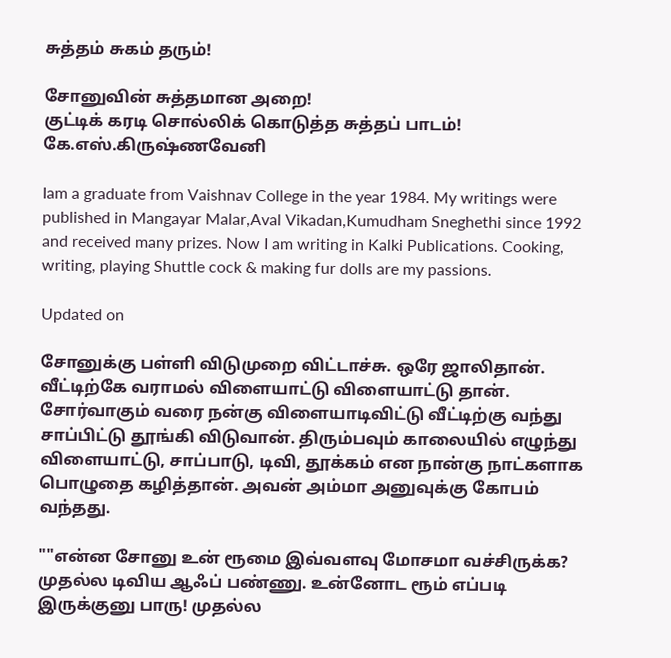சுத்தம் சுகம் தரும்!

சோனுவின் சுத்தமான அறை!
குட்டிக் கரடி சொல்லிக் கொடுத்த சுத்தப் பாடம்!
கே.எஸ்.கிருஷ்ணவேனி

Iam a graduate from Vaishnav College in the year 1984. My writings were published in Mangayar Malar,Aval Vikadan,Kumudham Sneghethi since 1992 and received many prizes. Now I am writing in Kalki Publications. Cooking, writing, playing Shuttle cock & making fur dolls are my passions.

Updated on

சோனுக்கு பள்ளி விடுமுறை விட்டாச்சு. ஒரே ஜாலிதான். வீட்டிற்கே வராமல் விளையாட்டு விளையாட்டு தான். சோர்வாகும் வரை நன்கு விளையாடிவிட்டு வீட்டிற்கு வந்து சாப்பிட்டு தூங்கி விடுவான். திரும்பவும் காலையில் எழுந்து விளையாட்டு, சாப்பாடு, டிவி, தூக்கம் என நான்கு நாட்களாக பொழுதை கழித்தான். அவன் அம்மா அனுவுக்கு கோபம் வந்தது.

""என்ன சோனு உன் ரூமை இவ்வளவு மோசமா வச்சிருக்க? முதல்ல டிவிய ஆஃப் பண்ணு. உன்னோட ரூம் எப்படி இருக்குனு பாரு! முதல்ல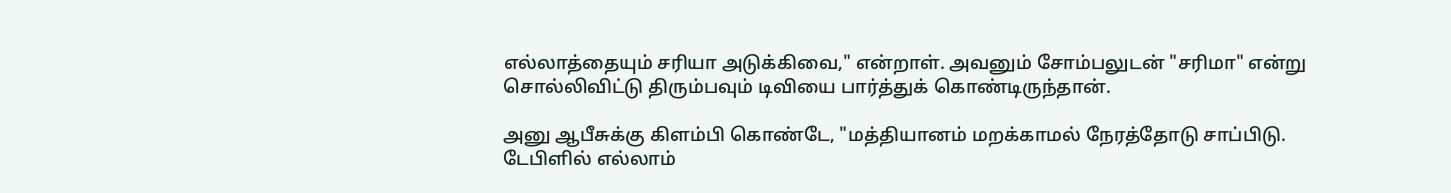எல்லாத்தையும் சரியா அடுக்கிவை," என்றாள். அவனும் சோம்பலுடன் "சரிமா" என்று சொல்லிவிட்டு திரும்பவும் டிவியை பார்த்துக் கொண்டிருந்தான்.

அனு ஆபீசுக்கு கிளம்பி கொண்டே, "மத்தியானம் மறக்காமல் நேரத்தோடு சாப்பிடு. டேபிளில் எல்லாம்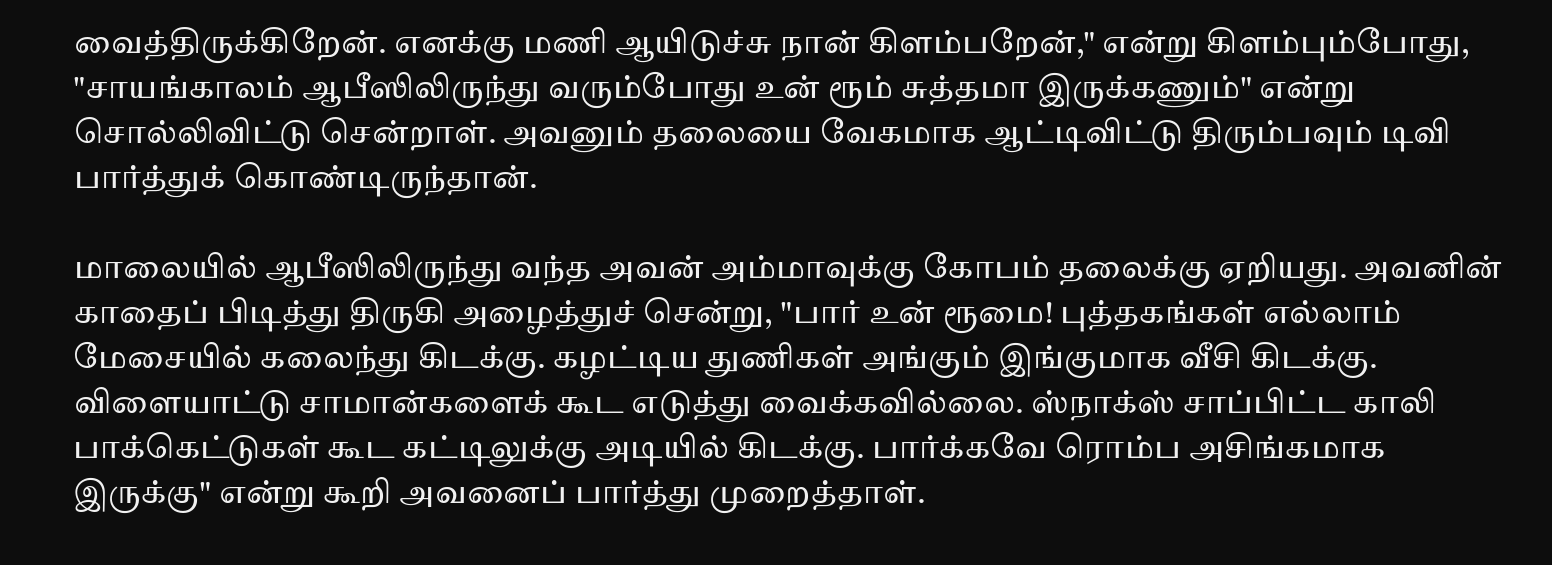வைத்திருக்கிறேன். எனக்கு மணி ஆயிடுச்சு நான் கிளம்பறேன்," என்று கிளம்பும்போது, "சாயங்காலம் ஆபீஸிலிருந்து வரும்போது உன் ரூம் சுத்தமா இருக்கணும்" என்று சொல்லிவிட்டு சென்றாள். அவனும் தலையை வேகமாக ஆட்டிவிட்டு திரும்பவும் டிவி பார்த்துக் கொண்டிருந்தான்.

மாலையில் ஆபீஸிலிருந்து வந்த அவன் அம்மாவுக்கு கோபம் தலைக்கு ஏறியது. அவனின் காதைப் பிடித்து திருகி அழைத்துச் சென்று, "பார் உன் ரூமை! புத்தகங்கள் எல்லாம் மேசையில் கலைந்து கிடக்கு. கழட்டிய துணிகள் அங்கும் இங்குமாக வீசி கிடக்கு. விளையாட்டு சாமான்களைக் கூட எடுத்து வைக்கவில்லை. ஸ்நாக்ஸ் சாப்பிட்ட காலி பாக்கெட்டுகள் கூட கட்டிலுக்கு அடியில் கிடக்கு. பார்க்கவே ரொம்ப அசிங்கமாக இருக்கு" என்று கூறி அவனைப் பார்த்து முறைத்தாள்.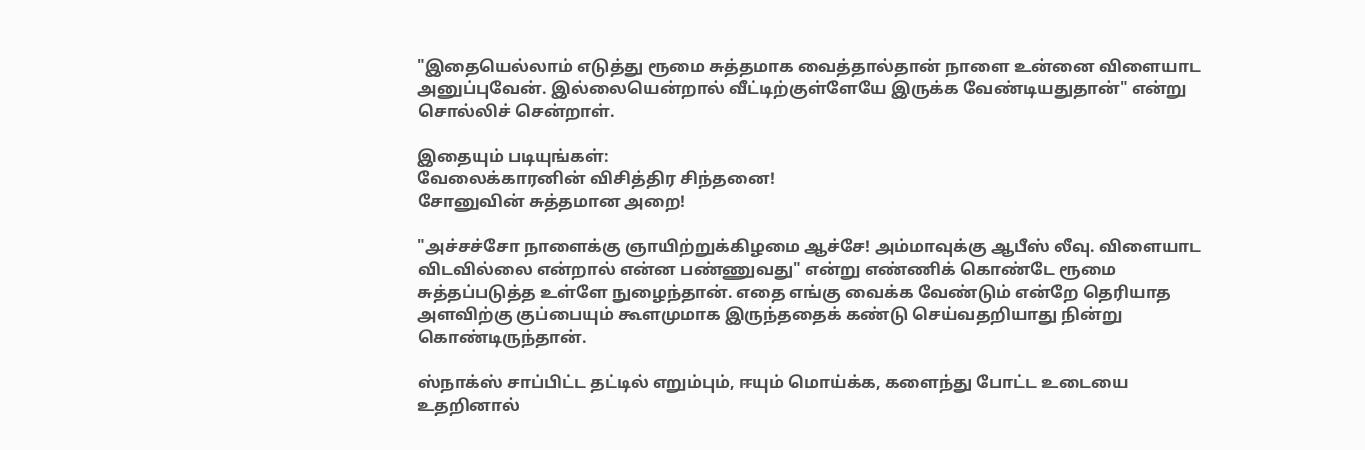"இதையெல்லாம் எடுத்து ரூமை சுத்தமாக வைத்தால்தான் நாளை உன்னை விளையாட அனுப்புவேன். இல்லையென்றால் வீட்டிற்குள்ளேயே இருக்க வேண்டியதுதான்" என்று சொல்லிச் சென்றாள்.

இதையும் படியுங்கள்:
வேலைக்காரனின் விசித்திர சிந்தனை!
சோனுவின் சுத்தமான அறை!

"அச்சச்சோ நாளைக்கு ஞாயிற்றுக்கிழமை ஆச்சே! அம்மாவுக்கு ஆபீஸ் லீவு. விளையாட விடவில்லை என்றால் என்ன பண்ணுவது" என்று எண்ணிக் கொண்டே ரூமை சுத்தப்படுத்த உள்ளே நுழைந்தான். எதை எங்கு வைக்க வேண்டும் என்றே தெரியாத அளவிற்கு குப்பையும் கூளமுமாக இருந்ததைக் கண்டு செய்வதறியாது நின்று கொண்டிருந்தான்.

ஸ்நாக்ஸ் சாப்பிட்ட தட்டில் எறும்பும், ஈயும் மொய்க்க, களைந்து போட்ட உடையை உதறினால்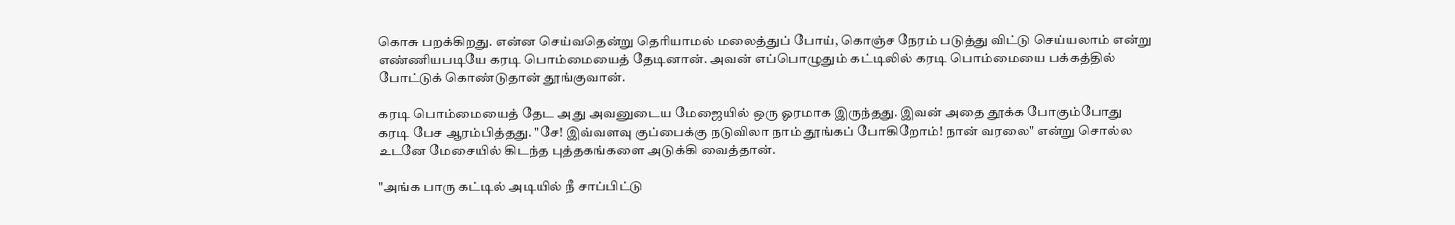கொசு பறக்கிறது. என்ன செய்வதென்று தெரியாமல் மலைத்துப் போய், கொஞ்ச நேரம் படுத்து விட்டு செய்யலாம் என்று எண்ணியபடியே கரடி பொம்மையைத் தேடினான். அவன் எப்பொழுதும் கட்டிலில் கரடி பொம்மையை பக்கத்தில் போட்டுக் கொண்டுதான் தூங்குவான்.

கரடி பொம்மையைத் தேட அது அவனுடைய மேஜையில் ஒரு ஓரமாக இருந்தது. இவன் அதை தூக்க போகும்போது கரடி பேச ஆரம்பித்தது. "சே! இவ்வளவு குப்பைக்கு நடுவிலா நாம் தூங்கப் போகிறோம்! நான் வரலை" என்று சொல்ல உடனே மேசையில் கிடந்த புத்தகங்களை அடுக்கி வைத்தான்.

"அங்க பாரு கட்டில் அடியில் நீ சாப்பிட்டு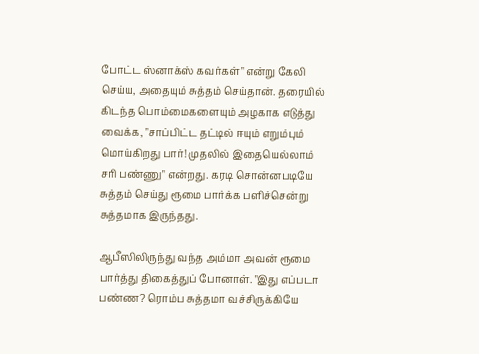போட்ட ஸ்னாக்ஸ் கவர்கள்" என்று கேலி செய்ய, அதையும் சுத்தம் செய்தான். தரையில் கிடந்த பொம்மைகளையும் அழகாக எடுத்து வைக்க, "சாப்பிட்ட தட்டில் ஈயும் எறும்பும் மொய்கிறது பார்! முதலில் இதையெல்லாம் சரி பண்ணு" என்றது. கரடி சொன்னபடியே சுத்தம் செய்து ரூமை பார்க்க பளிச்சென்று சுத்தமாக இருந்தது.

ஆபீஸிலிருந்து வந்த அம்மா அவன் ரூமை பார்த்து திகைத்துப் போனாள். "இது எப்படா பண்ண? ரொம்ப சுத்தமா வச்சிருக்கியே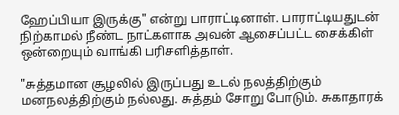ஹேப்பியா இருக்கு" என்று பாராட்டினாள். பாராட்டியதுடன் நிற்காமல் நீண்ட நாட்களாக அவன் ஆசைப்பட்ட சைக்கிள் ஒன்றையும் வாங்கி பரிசளித்தாள்.

"சுத்தமான சூழலில் இருப்பது உடல் நலத்திற்கும் மனநலத்திற்கும் நல்லது. சுத்தம் சோறு போடும். சுகாதாரக்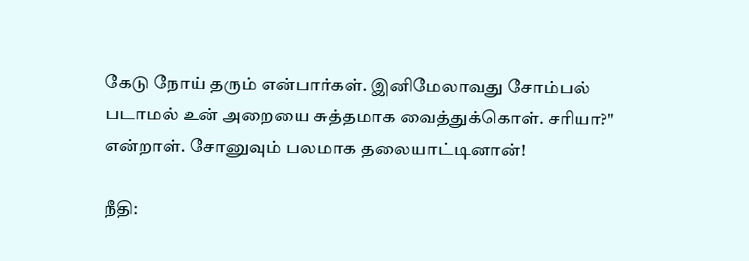கேடு நோய் தரும் என்பார்கள். இனிமேலாவது சோம்பல் படாமல் உன் அறையை சுத்தமாக வைத்துக்கொள். சரியா?" என்றாள். சோனுவும் பலமாக தலையாட்டினான்!

நீதி: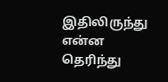இதிலிருந்து என்ன தெரிந்து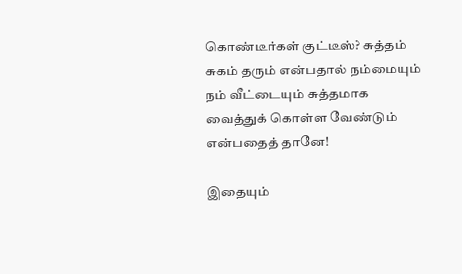கொண்டீர்கள் குட்டீஸ்? சுத்தம் சுகம் தரும் என்பதால் நம்மையும் நம் வீட்டையும் சுத்தமாக வைத்துக் கொள்ள வேண்டும் என்பதைத் தானே!

இதையும்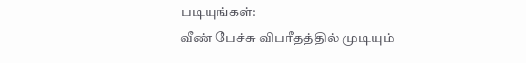படியுங்கள்:
வீண் பேச்சு விபரீதத்தில் முடியும்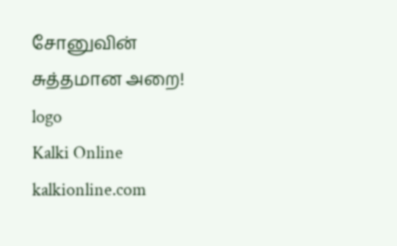சோனுவின் சுத்தமான அறை!
logo
Kalki Online
kalkionline.com